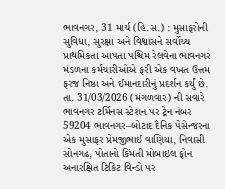ભાવનગર, 31 માર્ચ (હિ.સ.) : મુસાફરોની સુવિધા, સુરક્ષા અને વિશ્વાસને સર્વોચ્ચ પ્રાથમિકતા આપતા પશ્ચિમ રેલવેના ભાવનગર મંડળના કર્મચારીઓએ ફરી એક વખત ઉત્તમ ફરજ નિષ્ઠા અને ઈમાનદારીનું પ્રદર્શન કર્યું છે. તા. 31/03/2026 (મંગળવાર) ની સવારે ભાવનગર ટર્મિનસ સ્ટેશન પર ટ્રેન નંબર 59204 ભાવનગર–બોટાદ દૈનિક પેસેન્જરના એક મુસાફર પ્રેમજીભાઈ વાણિયા, નિવાસી સોનગઢ, પોતાનો કિંમતી મોબાઇલ ફોન અનારક્ષિત ટિકિટ વિન્ડો પર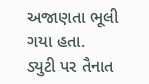અજાણતા ભૂલી ગયા હતા.
ડ્યુટી પર તૈનાત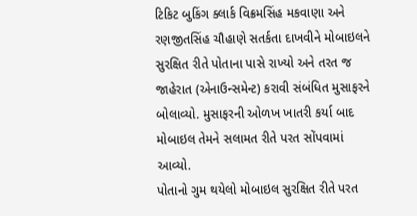ટિકિટ બુકિંગ ક્લાર્ક વિક્રમસિંહ મકવાણા અને રણજીતસિંહ ચૌહાણે સતર્કતા દાખવીને મોબાઇલને સુરક્ષિત રીતે પોતાના પાસે રાખ્યો અને તરત જ જાહેરાત (એનાઉન્સમેન્ટ) કરાવી સંબંધિત મુસાફરને બોલાવ્યો. મુસાફરની ઓળખ ખાતરી કર્યા બાદ મોબાઇલ તેમને સલામત રીતે પરત સોંપવામાં આવ્યો.
પોતાનો ગુમ થયેલો મોબાઇલ સુરક્ષિત રીતે પરત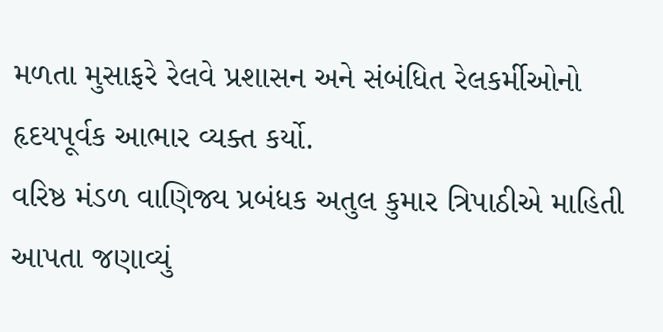મળતા મુસાફરે રેલવે પ્રશાસન અને સંબંધિત રેલકર્મીઓનો હૃદયપૂર્વક આભાર વ્યક્ત કર્યો.
વરિષ્ઠ મંડળ વાણિજ્ય પ્રબંધક અતુલ કુમાર ત્રિપાઠીએ માહિતી આપતા જણાવ્યું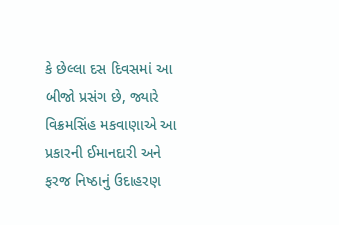કે છેલ્લા દસ દિવસમાં આ બીજો પ્રસંગ છે, જ્યારે વિક્રમસિંહ મકવાણાએ આ પ્રકારની ઈમાનદારી અને ફરજ નિષ્ઠાનું ઉદાહરણ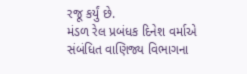રજૂ કર્યું છે.
મંડળ રેલ પ્રબંધક દિનેશ વર્માએ સંબંધિત વાણિજ્ય વિભાગના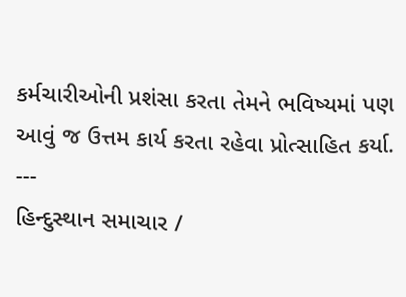કર્મચારીઓની પ્રશંસા કરતા તેમને ભવિષ્યમાં પણ આવું જ ઉત્તમ કાર્ય કરતા રહેવા પ્રોત્સાહિત કર્યા.
---
હિન્દુસ્થાન સમાચાર /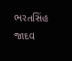ભરતસિંહ જાદવ